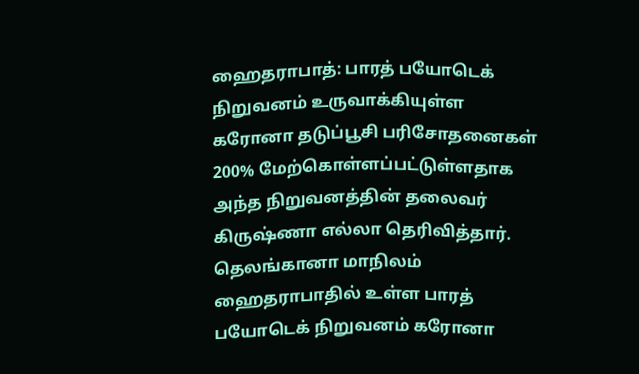ஹைதராபாத்: பாரத் பயோடெக் நிறுவனம் உருவாக்கியுள்ள கரோனா தடுப்பூசி பரிசோதனைகள் 200% மேற்கொள்ளப்பட்டுள்ளதாக அந்த நிறுவனத்தின் தலைவர் கிருஷ்ணா எல்லா தெரிவித்தார்.
தெலங்கானா மாநிலம் ஹைதராபாதில் உள்ள பாரத் பயோடெக் நிறுவனம் கரோனா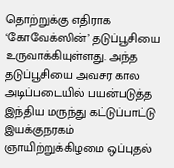தொற்றுக்கு எதிராக ‘கோவேக்ஸின்’ தடுப்பூசியை உருவாக்கியுள்ளது. அந்த தடுப்பூசியை அவசர கால அடிப்படையில் பயன்படுத்த இந்திய மருந்து கட்டுப்பாட்டு இயக்குநரகம் ஞாயிற்றுக்கிழமை ஒப்புதல்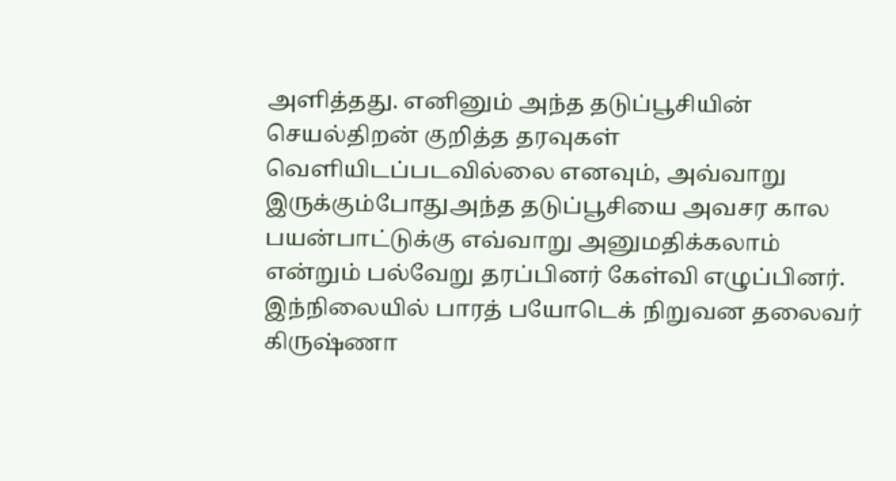அளித்தது. எனினும் அந்த தடுப்பூசியின் செயல்திறன் குறித்த தரவுகள் வெளியிடப்படவில்லை எனவும், அவ்வாறு இருக்கும்போதுஅந்த தடுப்பூசியை அவசர கால பயன்பாட்டுக்கு எவ்வாறு அனுமதிக்கலாம் என்றும் பல்வேறு தரப்பினர் கேள்வி எழுப்பினர்.
இந்நிலையில் பாரத் பயோடெக் நிறுவன தலைவர் கிருஷ்ணா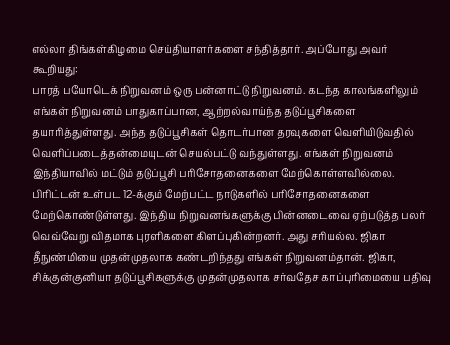எல்லா திங்கள்கிழமை செய்தியாளர்களை சந்தித்தார். அப்போது அவர் கூறியது:
பாரத் பயோடெக் நிறுவனம் ஒரு பன்னாட்டு நிறுவனம். கடந்த காலங்களிலும் எங்கள் நிறுவனம் பாதுகாப்பான, ஆற்றல்வாய்ந்த தடுப்பூசிகளை தயாரித்துள்ளது. அந்த தடுப்பூசிகள் தொடர்பான தரவுகளை வெளியிடுவதில் வெளிப்படைத்தன்மையுடன் செயல்பட்டு வந்துள்ளது. எங்கள் நிறுவனம் இந்தியாவில் மட்டும் தடுப்பூசி பரிசோதனைகளை மேற்கொள்ளவில்லை. பிரிட்டன் உள்பட 12-க்கும் மேற்பட்ட நாடுகளில் பரிசோதனைகளை மேற்கொண்டுள்ளது. இந்திய நிறுவனங்களுக்கு பின்னடைவை ஏற்படுத்த பலர் வெவ்வேறு விதமாக புரளிகளை கிளப்புகின்றனர். அது சரியல்ல. ஜிகா தீநுண்மியை முதன்முதலாக கண்டறிந்தது எங்கள் நிறுவனம்தான். ஜிகா, சிக்குன்குனியா தடுப்பூசிகளுக்கு முதன்முதலாக சர்வதேச காப்புரிமையை பதிவு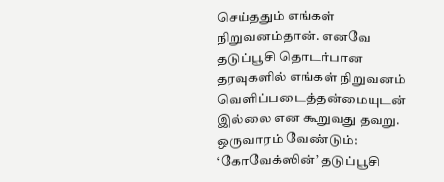செய்ததும் எங்கள் நிறுவனம்தான். எனவே தடுப்பூசி தொடர்பான தரவுகளில் எங்கள் நிறுவனம் வெளிப்படைத்தன்மையுடன் இல்லை என கூறுவது தவறு.
ஒருவாரம் வேண்டும்: ‘கோவேக்ஸின்’ தடுப்பூசி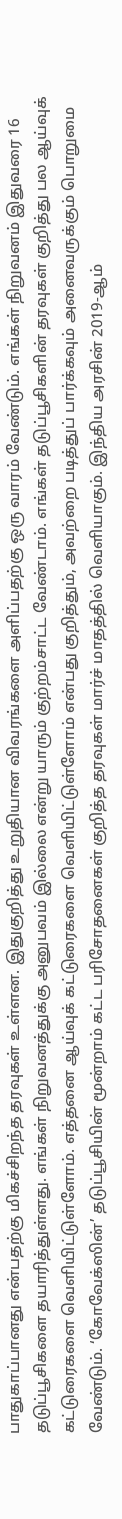பாதுகாப்பானது என்பதற்கு மிகச்சிறந்த தரவுகள் உள்ளன. இதுகுறித்து உறுதியான விவரங்களை அளிப்பதற்கு ஒரு வாரம் வேண்டும். எங்கள் நிறுவனம் இதுவரை 16 தடுப்பூசிகளை தயாரித்துள்ளது. எங்கள் நிறுவனத்துக்கு அனுபவம் இல்லை என்று யாரும் குற்றம்சாட்ட வேண்டாம். எங்கள் தடுப்பூசிகளின் தரவுகள் குறித்து பல ஆய்வுக் கட்டுரைகளை வெளியிட்டுள்ளோம். எத்தனை ஆய்வுக் கட்டுரைகளை வெளியிட்டுள்ளோம் என்பது குறித்தும், அவற்றை படித்துப் பார்க்கவும் அனைவருக்கும் பொறுமை வேண்டும். ‘கோவேக்ஸின்’ தடுப்பூசியின் மூன்றாம் கட்ட பரிசோதனைகள் குறித்த தரவுகள் மார்ச் மாதத்தில் வெளியாகும். இந்திய அரசின் 2019-ஆம்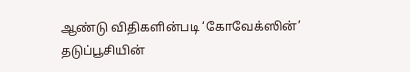ஆண்டு விதிகளின்படி ‘கோவேக்ஸின்’ தடுப்பூசியின்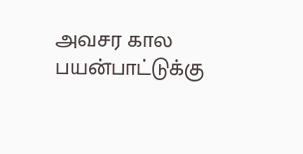அவசர கால பயன்பாட்டுக்கு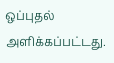ஒப்புதல் அளிக்கப்பட்டது.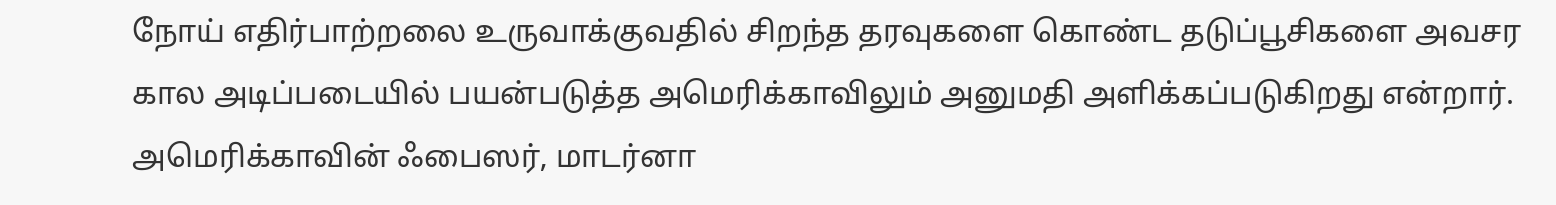நோய் எதிர்பாற்றலை உருவாக்குவதில் சிறந்த தரவுகளை கொண்ட தடுப்பூசிகளை அவசர கால அடிப்படையில் பயன்படுத்த அமெரிக்காவிலும் அனுமதி அளிக்கப்படுகிறது என்றார்.
அமெரிக்காவின் ஃபைஸர், மாடர்னா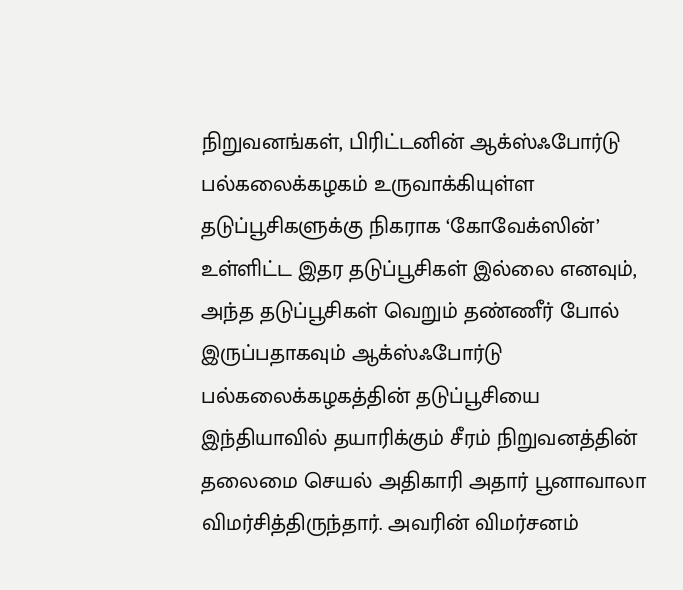நிறுவனங்கள், பிரிட்டனின் ஆக்ஸ்ஃபோர்டு பல்கலைக்கழகம் உருவாக்கியுள்ள தடுப்பூசிகளுக்கு நிகராக ‘கோவேக்ஸின்’ உள்ளிட்ட இதர தடுப்பூசிகள் இல்லை எனவும், அந்த தடுப்பூசிகள் வெறும் தண்ணீர் போல் இருப்பதாகவும் ஆக்ஸ்ஃபோர்டு பல்கலைக்கழகத்தின் தடுப்பூசியை இந்தியாவில் தயாரிக்கும் சீரம் நிறுவனத்தின் தலைமை செயல் அதிகாரி அதார் பூனாவாலா விமர்சித்திருந்தார். அவரின் விமர்சனம்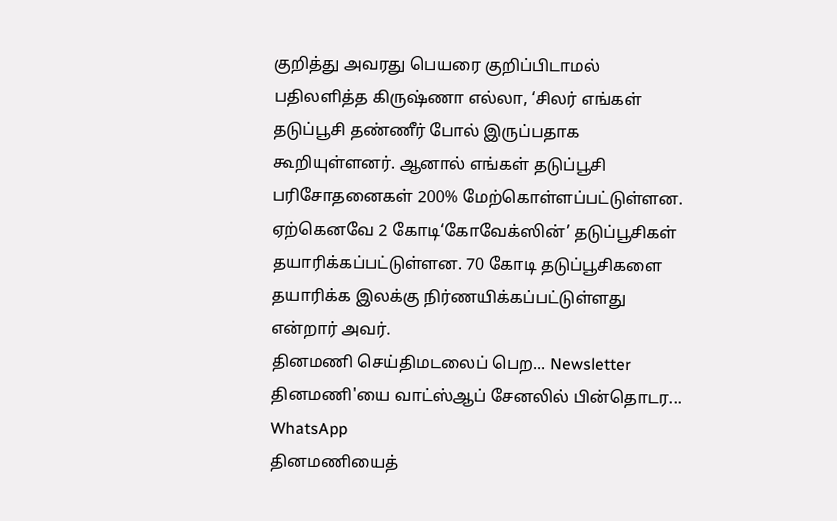குறித்து அவரது பெயரை குறிப்பிடாமல் பதிலளித்த கிருஷ்ணா எல்லா, ‘சிலர் எங்கள் தடுப்பூசி தண்ணீர் போல் இருப்பதாக கூறியுள்ளனர். ஆனால் எங்கள் தடுப்பூசி பரிசோதனைகள் 200% மேற்கொள்ளப்பட்டுள்ளன. ஏற்கெனவே 2 கோடி‘கோவேக்ஸின்’ தடுப்பூசிகள் தயாரிக்கப்பட்டுள்ளன. 70 கோடி தடுப்பூசிகளை தயாரிக்க இலக்கு நிர்ணயிக்கப்பட்டுள்ளது என்றார் அவர்.
தினமணி செய்திமடலைப் பெற... Newsletter
தினமணி'யை வாட்ஸ்ஆப் சேனலில் பின்தொடர... WhatsApp
தினமணியைத்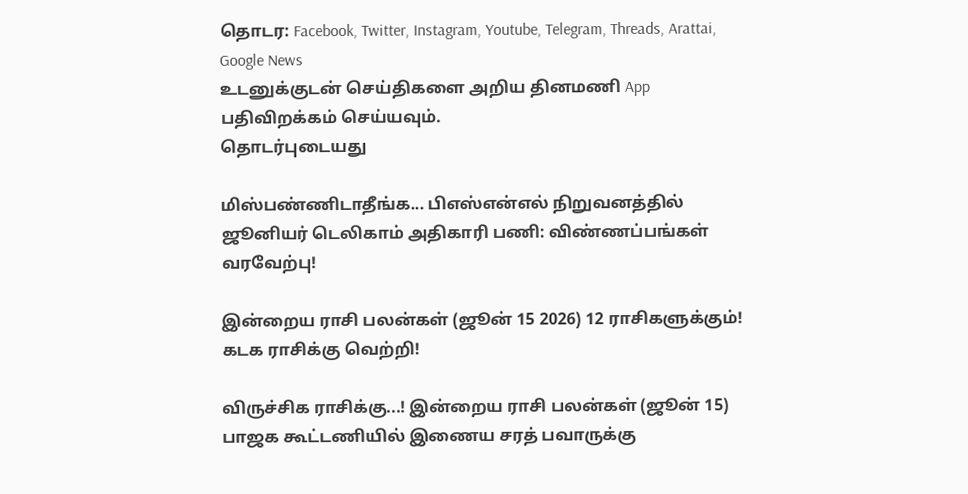தொடர: Facebook, Twitter, Instagram, Youtube, Telegram, Threads, Arattai, Google News
உடனுக்குடன் செய்திகளை அறிய தினமணி App பதிவிறக்கம் செய்யவும்.
தொடர்புடையது

மிஸ்பண்ணிடாதீங்க... பிஎஸ்என்எல் நிறுவனத்தில் ஜூனியர் டெலிகாம் அதிகாரி பணி: விண்ணப்பங்கள் வரவேற்பு!

இன்றைய ராசி பலன்கள் (ஜூன் 15 2026) 12 ராசிகளுக்கும்! கடக ராசிக்கு வெற்றி!

விருச்சிக ராசிக்கு...! இன்றைய ராசி பலன்கள் (ஜூன் 15)
பாஜக கூட்டணியில் இணைய சரத் பவாருக்கு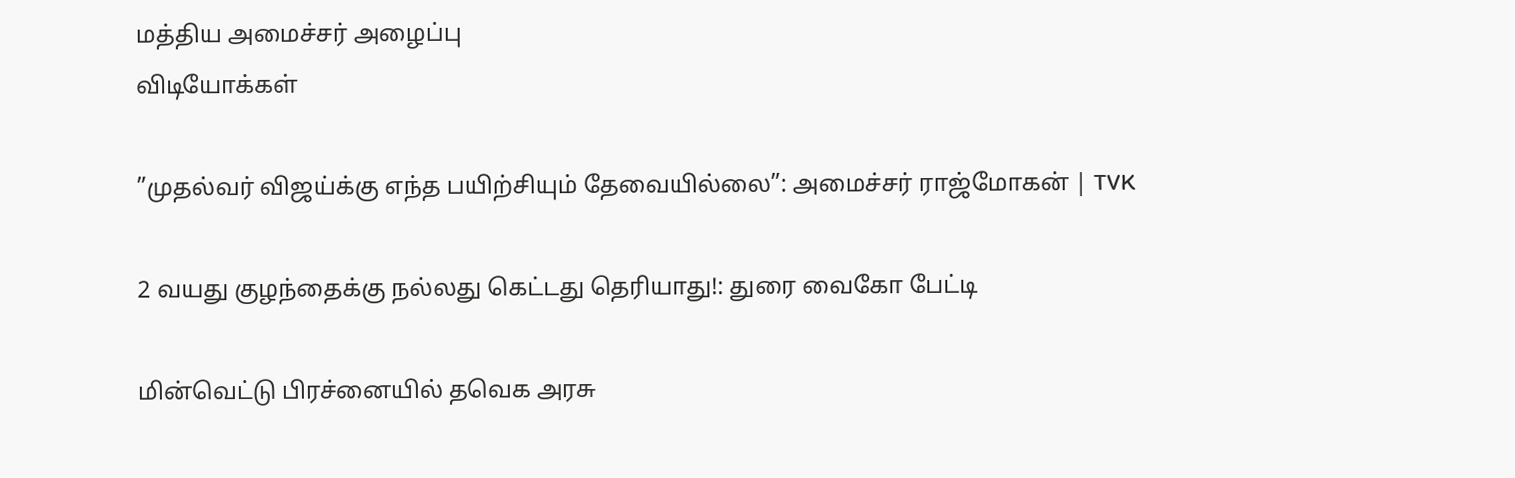மத்திய அமைச்சர் அழைப்பு
விடியோக்கள்

”முதல்வர் விஜய்க்கு எந்த பயிற்சியும் தேவையில்லை”: அமைச்சர் ராஜ்மோகன் | TVK

2 வயது குழந்தைக்கு நல்லது கெட்டது தெரியாது!: துரை வைகோ பேட்டி

மின்வெட்டு பிரச்னையில் தவெக அரசு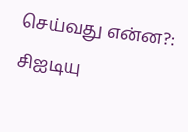செய்வது என்ன?: சிஐடியு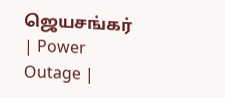ஜெயசங்கர் | Power Outage |